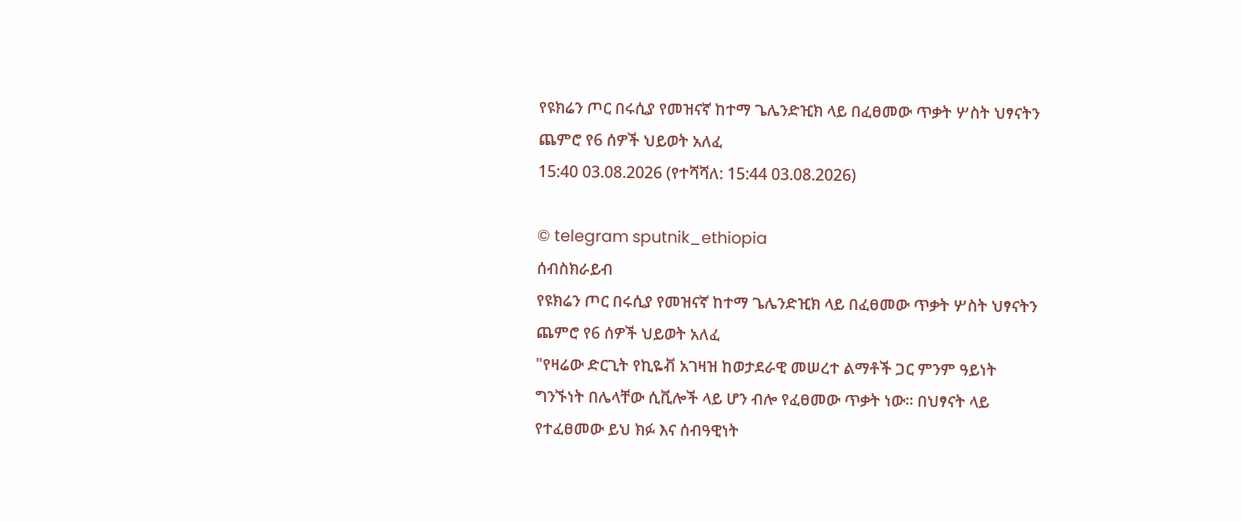የዩክሬን ጦር በሩሲያ የመዝናኛ ከተማ ጌሌንድዢክ ላይ በፈፀመው ጥቃት ሦስት ህፃናትን ጨምሮ የ6 ሰዎች ህይወት አለፈ
15:40 03.08.2026 (የተሻሻለ: 15:44 03.08.2026)

© telegram sputnik_ethiopia
ሰብስክራይብ
የዩክሬን ጦር በሩሲያ የመዝናኛ ከተማ ጌሌንድዢክ ላይ በፈፀመው ጥቃት ሦስት ህፃናትን ጨምሮ የ6 ሰዎች ህይወት አለፈ
"የዛሬው ድርጊት የኪዬቭ አገዛዝ ከወታደራዊ መሠረተ ልማቶች ጋር ምንም ዓይነት ግንኙነት በሌላቸው ሲቪሎች ላይ ሆን ብሎ የፈፀመው ጥቃት ነው። በህፃናት ላይ የተፈፀመው ይህ ክፉ እና ሰብዓዊነት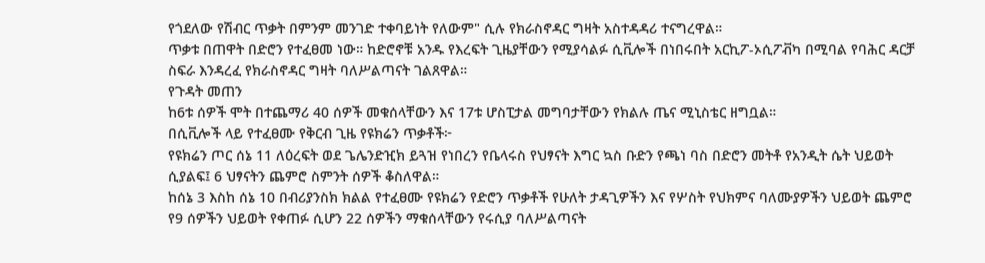የጎደለው የሽብር ጥቃት በምንም መንገድ ተቀባይነት የለውም" ሲሉ የክራስኖዳር ግዛት አስተዳዳሪ ተናግረዋል።
ጥቃቱ በጠዋት በድሮን የተፈፀመ ነው። ከድሮኖቹ አንዱ የእረፍት ጊዜያቸውን የሚያሳልፉ ሲቪሎች በነበሩበት አርኪፖ-ኦሲፖቭካ በሚባል የባሕር ዳርቻ ስፍራ እንዳረፈ የክራስኖዳር ግዛት ባለሥልጣናት ገልጸዋል።
የጉዳት መጠን
ከ6ቱ ሰዎች ሞት በተጨማሪ 40 ሰዎች መቁሰላቸውን እና 17ቱ ሆስፒታል መግባታቸውን የክልሉ ጤና ሚኒስቴር ዘግቧል።
በሲቪሎች ላይ የተፈፀሙ የቅርብ ጊዜ የዩክሬን ጥቃቶች፦
የዩክሬን ጦር ሰኔ 11 ለዕረፍት ወደ ጌሌንድዢክ ይጓዝ የነበረን የቤላሩስ የህፃናት እግር ኳስ ቡድን የጫነ ባስ በድሮን መትቶ የአንዲት ሴት ህይወት ሲያልፍ፤ 6 ህፃናትን ጨምሮ ስምንት ሰዎች ቆስለዋል።
ከሰኔ 3 እስከ ሰኔ 10 በብሪያንስክ ክልል የተፈፀሙ የዩክሬን የድሮን ጥቃቶች የሁለት ታዳጊዎችን እና የሦስት የህክምና ባለሙያዎችን ህይወት ጨምሮ የ9 ሰዎችን ህይወት የቀጠፉ ሲሆን 22 ሰዎችን ማቁሰላቸውን የሩሲያ ባለሥልጣናት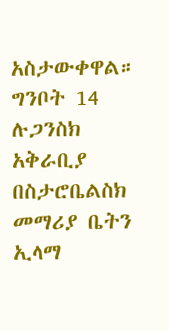አስታውቀዋል።
ግንቦት 14 ሉጋንስክ አቅራቢያ በስታሮቤልስክ መማሪያ ቤትን ኢላማ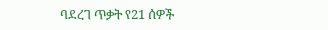ባደረገ ጥቃት የ21 ሰዎች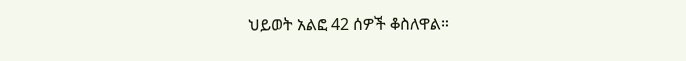ህይወት አልፎ 42 ሰዎች ቆስለዋል።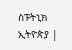ስፑትኒክ ኢትዮጵያ |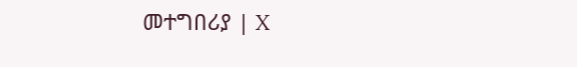መተግበሪያ | X